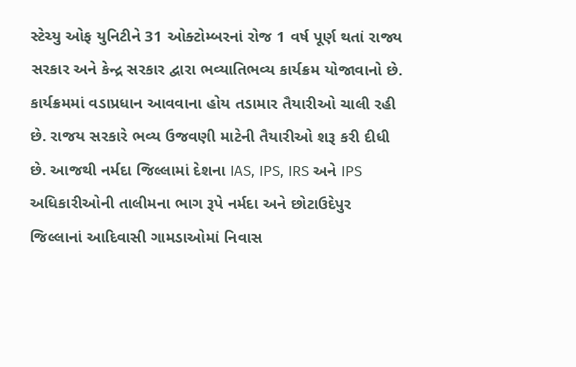સ્ટેચ્યુ ઓફ યુનિટીને 31 ઓક્ટોમ્બરનાં રોજ 1 વર્ષ પૂર્ણ થતાં રાજ્ય સરકાર અને કેન્દ્ર સરકાર દ્વારા ભવ્યાતિભવ્ય કાર્યક્રમ યોજાવાનો છે. કાર્યક્રમમાં વડાપ્રધાન આવવાના હોય તડામાર તૈયારીઓ ચાલી રહી છે. રાજય સરકારે ભવ્ય ઉજવણી માટેની તૈયારીઓ શરૂ કરી દીધી છે. આજથી નર્મદા જિલ્લામાં દેશના IAS, IPS, IRS અને IPS અધિકારીઓની તાલીમના ભાગ રૂપે નર્મદા અને છોટાઉદેપુર જિલ્લાનાં આદિવાસી ગામડાઓમાં નિવાસ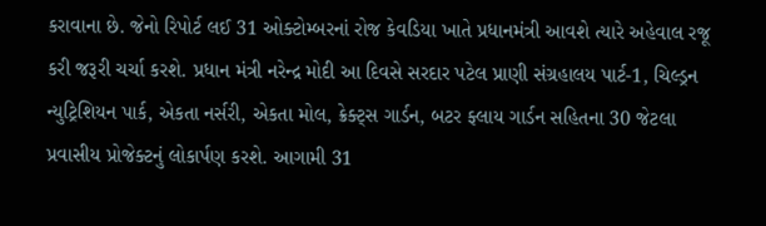કરાવાના છે. જેનો રિપોર્ટ લઈ 31 ઓક્ટોમ્બરનાં રોજ કેવડિયા ખાતે પ્રધાનમંત્રી આવશે ત્યારે અહેવાલ રજૂ કરી જરૂરી ચર્ચા કરશે. પ્રધાન મંત્રી નરેન્દ્ર મોદી આ દિવસે સરદાર પટેલ પ્રાણી સંગ્રહાલય પાર્ટ-1, ચિલ્ડ્રન ન્યુટ્રિશિયન પાર્ક, એકતા નર્સરી, એકતા મોલ, ક્રેક્ટ્સ ગાર્ડન, બટર ફ્લાય ગાર્ડન સહિતના 30 જેટલા પ્રવાસીય પ્રોજેક્ટનું લોકાર્પણ કરશે. આગામી 31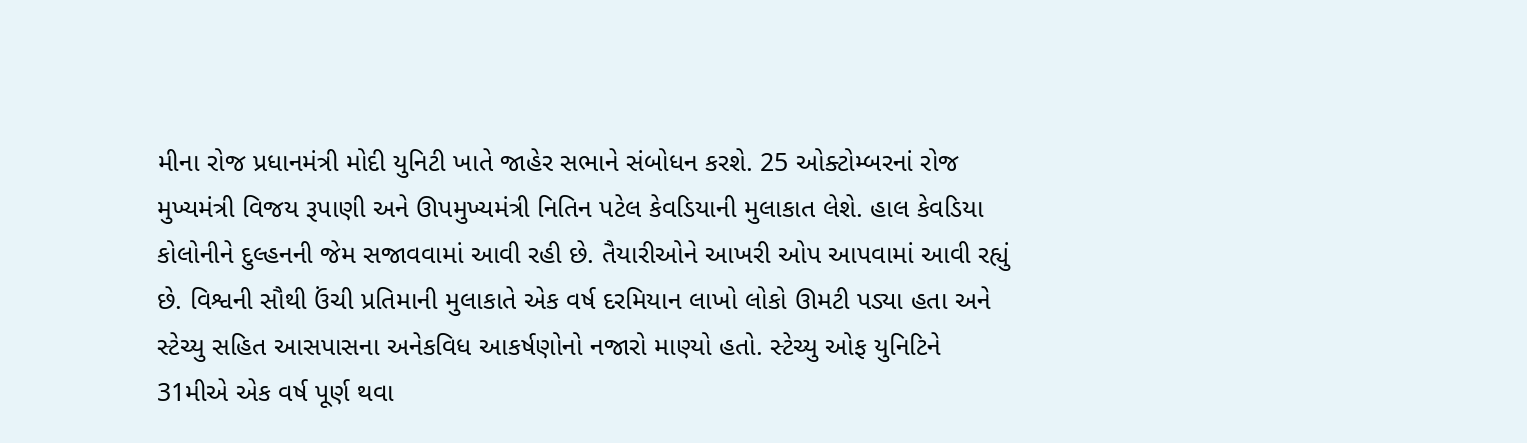મીના રોજ પ્રધાનમંત્રી મોદી યુનિટી ખાતે જાહેર સભાને સંબોધન કરશે. 25 ઓક્ટોમ્બરનાં રોજ મુખ્યમંત્રી વિજય રૂપાણી અને ઊપમુખ્યમંત્રી નિતિન પટેલ કેવડિયાની મુલાકાત લેશે. હાલ કેવડિયા કોલોનીને દુલ્હનની જેમ સજાવવામાં આવી રહી છે. તૈયારીઓને આખરી ઓપ આપવામાં આવી રહ્યું છે. વિશ્વની સૌથી ઉંચી પ્રતિમાની મુલાકાતે એક વર્ષ દરમિયાન લાખો લોકો ઊમટી પડ્યા હતા અને સ્ટેચ્યુ સહિત આસપાસના અનેકવિધ આકર્ષણોનો નજારો માણ્યો હતો. સ્ટેચ્યુ ઓફ યુનિટિને 31મીએ એક વર્ષ પૂર્ણ થવા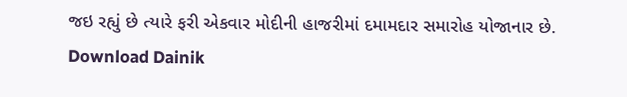જઇ રહ્યું છે ત્યારે ફરી એકવાર મોદીની હાજરીમાં દમામદાર સમારોહ યોજાનાર છે.
Download Dainik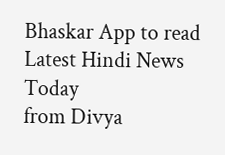Bhaskar App to read Latest Hindi News Today
from Divya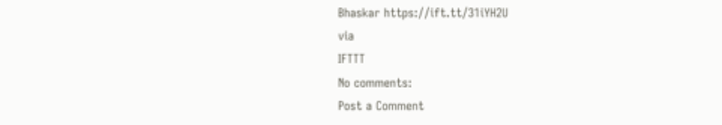Bhaskar https://ift.tt/31iYH2U
via
IFTTT
No comments:
Post a Comment